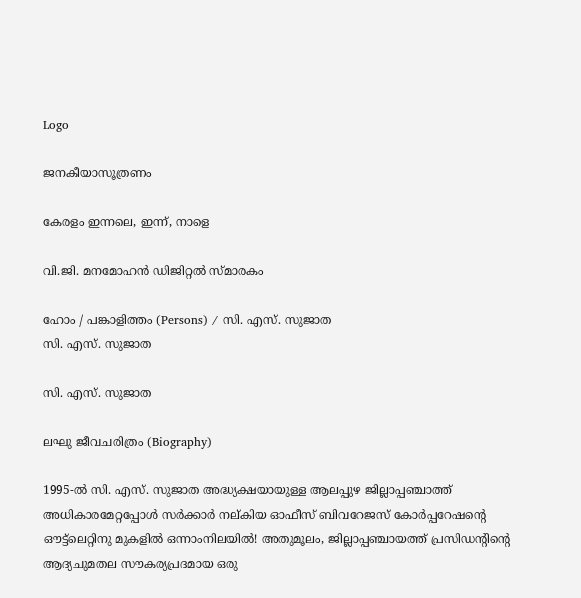Logo

ജനകീയാസൂത്രണം

കേരളം ഇന്നലെ, ഇന്ന്, നാളെ

വി.ജി. മനമോഹൻ ഡിജിറ്റൽ സ്മാരകം

ഹോം / പങ്കാളിത്തം (Persons) / സി. എസ്. സുജാത
സി. എസ്. സുജാത

സി. എസ്. സുജാത

ലഘു ജീവചരിത്രം (Biography)

1995-ൽ സി. എസ്. സുജാത അദ്ധ്യക്ഷയായുള്ള ആലപ്പുഴ ജില്ലാപ്പഞ്ചാത്ത് അധികാരമേറ്റപ്പോൾ സർക്കാർ നല്കിയ ഓഫീസ് ബിവറേജസ് കോർപ്പറേഷന്റെ ഔട്ട്‌ലെറ്റിനു മുകളിൽ ഒന്നാംനിലയിൽ! അതുമൂലം, ജില്ലാപ്പഞ്ചായത്ത് പ്രസിഡന്റിന്റെ ആദ്യചുമതല സൗകര്യപ്രദമായ ഒരു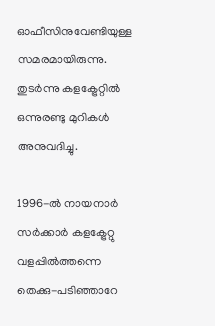ഓഫീസിനുവേണ്ടിയുള്ള സമരമായിരുന്നു. തുടർന്നു കളക്ട്രേറ്റിൽ ഒന്നുരണ്ടു മുറികൾ അനുവദിച്ചു.

1996-ൽ നായനാർ സർക്കാർ കളക്ട്രേറ്റു വളപ്പിൽത്തന്നെ തെക്കു-പടിഞ്ഞാറേ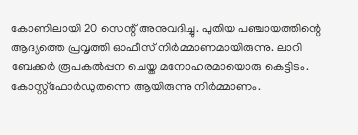കോണിലായി 20 സെന്റ് അനുവദിച്ചു. പുതിയ പഞ്ചായത്തിന്റെ ആദ്യത്തെ പ്രവൃത്തി ഓഫീസ് നിർമ്മാണമായിരുന്നു. ലാറി ബേക്കർ രൂപകൽപ്പന ചെയ്ത മനോഹരമായൊരു കെട്ടിടം. കോസ്റ്റ്ഫോർഡുതന്നെ ആയിരുന്നു നിർമ്മാണം.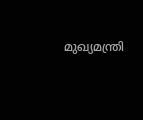മുഖ്യമന്ത്രി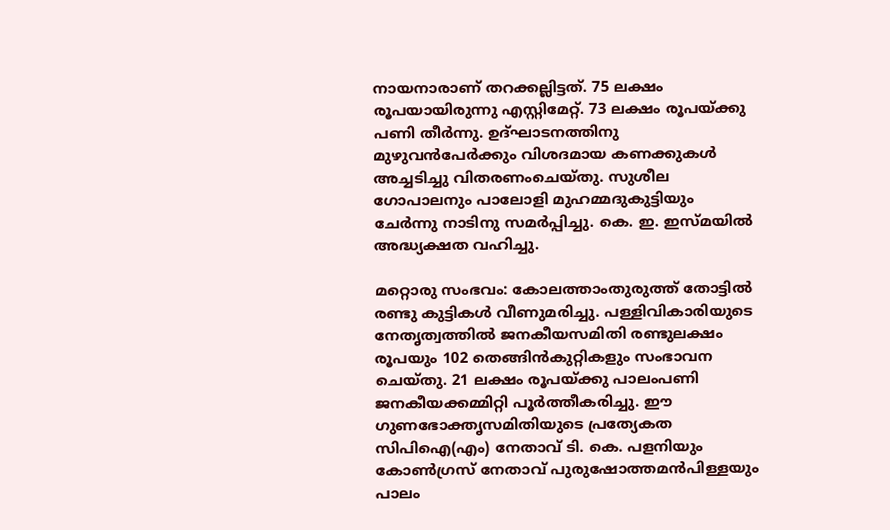നായനാരാണ് തറക്കല്ലിട്ടത്. 75 ലക്ഷം രൂപയായിരുന്നു എസ്റ്റിമേറ്റ്. 73 ലക്ഷം രൂപയ്ക്കു പണി തീർന്നു. ഉദ്ഘാടനത്തിനു മുഴുവൻപേർക്കും വിശദമായ കണക്കുകൾ അച്ചടിച്ചു വിതരണംചെയ്തു. സുശീല ഗോപാലനും പാലോളി മുഹമ്മദുകുട്ടിയും ചേർന്നു നാടിനു സമർപ്പിച്ചു. കെ. ഇ. ഇസ്മയിൽ അദ്ധ്യക്ഷത വഹിച്ചു.

മറ്റൊരു സംഭവം: കോലത്താംതുരുത്ത് തോട്ടിൽ രണ്ടു കുട്ടികൾ വീണുമരിച്ചു. പള്ളിവികാരിയുടെ നേതൃത്വത്തിൽ ജനകീയസമിതി രണ്ടുലക്ഷം രൂപയും 102 തെങ്ങിൻകുറ്റികളും സംഭാവന ചെയ്തു. 21 ലക്ഷം രൂപയ്ക്കു പാലംപണി ജനകീയക്കമ്മിറ്റി പൂർത്തീകരിച്ചു. ഈ ഗുണഭോക്തൃസമിതിയുടെ പ്രത്യേകത സിപിഐ(എം) നേതാവ് ടി. കെ. പളനിയും കോൺഗ്രസ് നേതാവ് പുരുഷോത്തമൻപിള്ളയും പാലം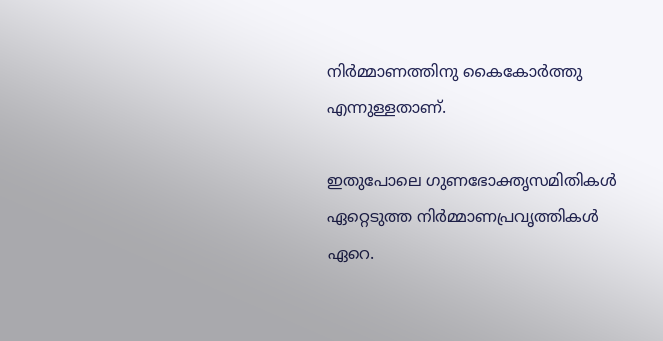നിർമ്മാണത്തിനു കൈകോർത്തു എന്നുള്ളതാണ്.

ഇതുപോലെ ഗുണഭോക്തൃസമിതികൾ ഏറ്റെടുത്ത നിർമ്മാണപ്രവൃത്തികൾ ഏറെ.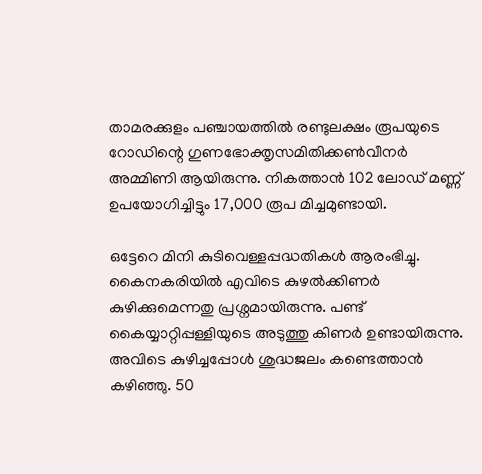താമരക്കുളം പഞ്ചായത്തിൽ രണ്ടുലക്ഷം രൂപയുടെ റോഡിന്റെ ഗുണഭോക്തൃസമിതിക്കൺവീനർ അമ്മിണി ആയിരുന്നു. നികത്താൻ 102 ലോഡ് മണ്ണ് ഉപയോഗിച്ചിട്ടും 17,000 രൂപ മിച്ചമുണ്ടായി.

ഒട്ടേറെ മിനി കുടിവെള്ളപ്പദ്ധതികൾ ആരംഭിച്ചു. കൈനകരിയിൽ എവിടെ കുഴൽക്കിണർ കുഴിക്കുമെന്നതു പ്രശ്നമായിരുന്നു. പണ്ട് കൈയ്യാറ്റിപ്പള്ളിയുടെ അടുത്തു കിണർ ഉണ്ടായിരുന്നു. അവിടെ കുഴിച്ചപ്പോൾ ശുദ്ധജലം കണ്ടെത്താൻ കഴിഞ്ഞു. 50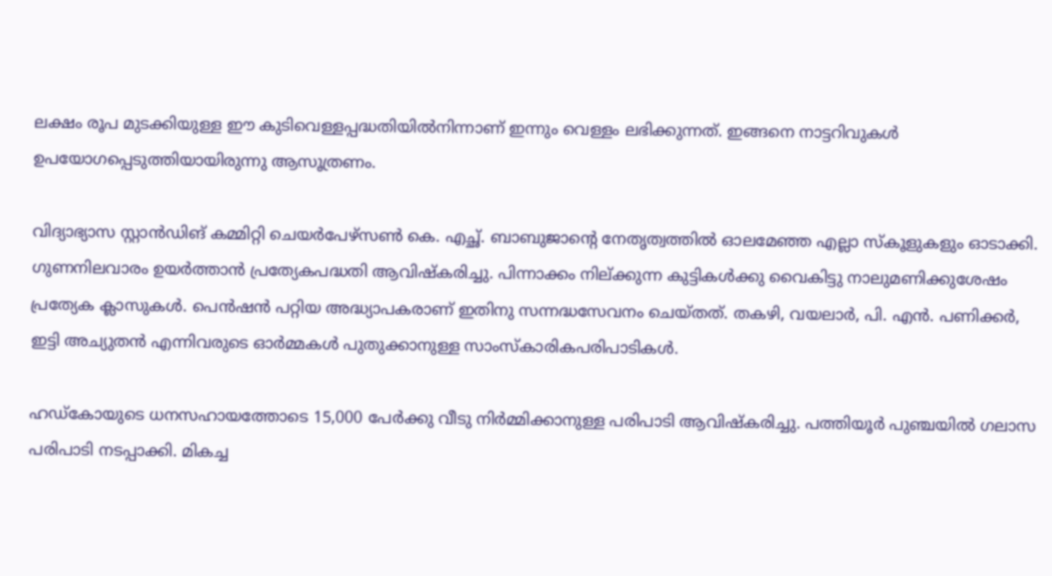ലക്ഷം രൂപ മുടക്കിയുള്ള ഈ കുടിവെള്ളപ്പദ്ധതിയിൽനിന്നാണ് ഇന്നും വെള്ളം ലഭിക്കുന്നത്. ഇങ്ങനെ നാട്ടറിവുകൾ ഉപയോഗപ്പെടുത്തിയായിരുന്നു ആസൂത്രണം.

വിദ്യാഭ്യാസ സ്റ്റാൻഡിങ് കമ്മിറ്റി ചെയർപേഴ്സൺ കെ. എച്ഛ്. ബാബുജാന്റെ നേതൃത്വത്തിൽ ഓലമേഞ്ഞ എല്ലാ സ്കൂളുകളും ഓടാക്കി. ഗുണനിലവാരം ഉയർത്താൻ പ്രത്യേകപദ്ധതി ആവിഷ്കരിച്ചു. പിന്നാക്കം നില്ക്കുന്ന കുട്ടികൾക്കു വൈകിട്ടു നാലുമണിക്കുശേഷം പ്രത്യേക ക്ലാസുകൾ. പെൻഷൻ പറ്റിയ അദ്ധ്യാപകരാണ് ഇതിനു സന്നദ്ധസേവനം ചെയ്തത്. തകഴി, വയലാർ, പി. എൻ. പണിക്കർ, ഇട്ടി അച്യുതൻ എന്നിവരുടെ ഓർമ്മകൾ പുതുക്കാനുള്ള സാംസ്കാരികപരിപാടികൾ.

ഹഡ്കോയുടെ ധനസഹായത്തോടെ 15,000 പേർക്കു വീടു നിർമ്മിക്കാനുള്ള പരിപാടി ആവിഷ്കരിച്ചു. പത്തിയൂർ പുഞ്ചയിൽ ഗലാസ പരിപാടി നടപ്പാക്കി. മികച്ച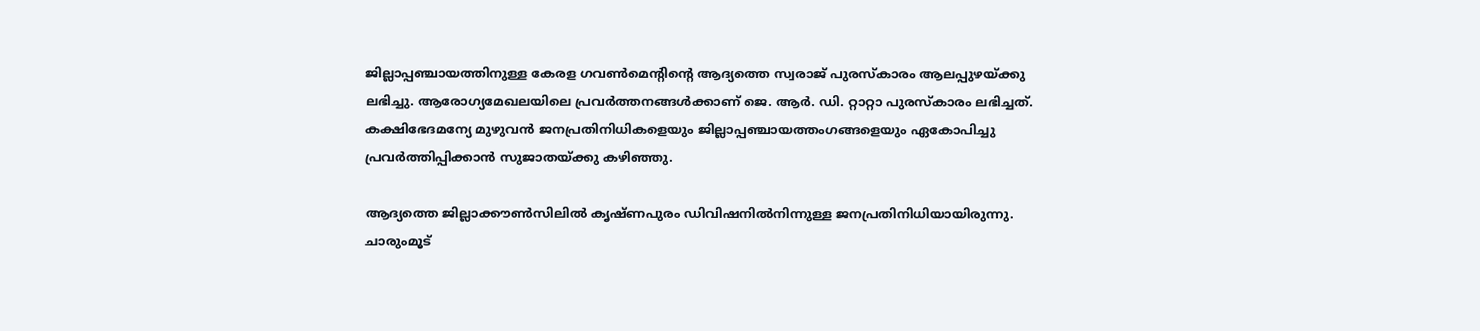ജില്ലാപ്പഞ്ചായത്തിനുള്ള കേരള ഗവൺമെന്റിന്റെ ആദ്യത്തെ സ്വരാജ് പുരസ്കാരം ആലപ്പുഴയ്ക്കു ലഭിച്ചു. ആരോഗ്യമേഖലയിലെ പ്രവർത്തനങ്ങൾക്കാണ് ജെ. ആർ. ഡി. റ്റാറ്റാ പുരസ്കാരം ലഭിച്ചത്. കക്ഷിഭേദമന്യേ മുഴുവൻ ജനപ്രതിനിധികളെയും ജില്ലാപ്പഞ്ചായത്തംഗങ്ങളെയും ഏകോപിച്ചു പ്രവർത്തിപ്പിക്കാൻ സുജാതയ്ക്കു കഴിഞ്ഞു.

ആദ്യത്തെ ജില്ലാക്കൗൺസിലിൽ കൃഷ്ണപുരം ഡിവിഷനിൽനിന്നുള്ള ജനപ്രതിനിധിയായിരുന്നു. ചാരുംമൂട്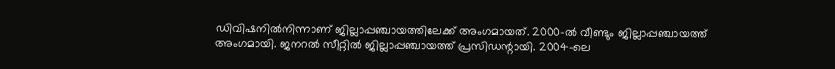ഡിവിഷനിൽനിന്നാണ് ജില്ലാപ്പഞ്ചായത്തിലേക്ക് അംഗമായത്. 2000-ൽ വീണ്ടും ജില്ലാപ്പഞ്ചായത്ത് അംഗമായി. ജനറൽ സീറ്റിൽ ജില്ലാപ്പഞ്ചായത്ത് പ്രസിഡന്റായി. 2004-ലെ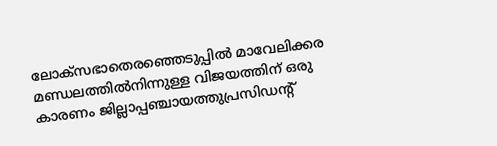ലോക്‌സഭാതെരഞ്ഞെടുപ്പിൽ മാവേലിക്കര മണ്ഡലത്തിൽനിന്നുള്ള വിജയത്തിന് ഒരു കാരണം ജില്ലാപ്പഞ്ചായത്തുപ്രസിഡന്റ്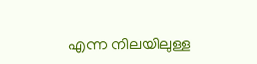എന്ന നിലയിലുള്ള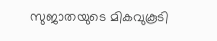സുജാതയുടെ മികവുകൂടി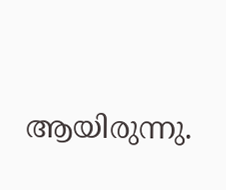ആയിരുന്നു.